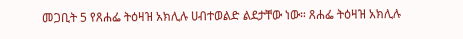መጋቢት 5 የጸሐፌ ትዕዛዝ አክሊሉ ሀብተወልድ ልደታቸው ነው። ጸሐፌ ትዕዛዝ አክሊሉ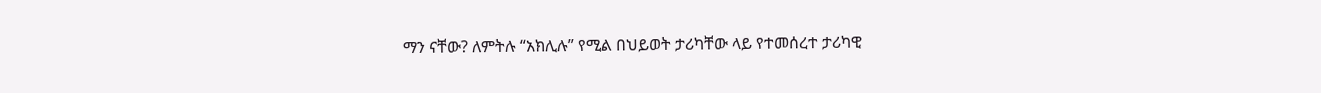ማን ናቸው? ለምትሉ “አክሊሉ” የሚል በህይወት ታሪካቸው ላይ የተመሰረተ ታሪካዊ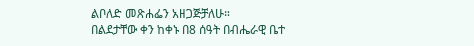ልቦለድ መጽሐፌን አዘጋጅቻለሁ።
በልደታቸው ቀን ከቀኑ በ8 ሰዓት በብሔራዊ ቤተ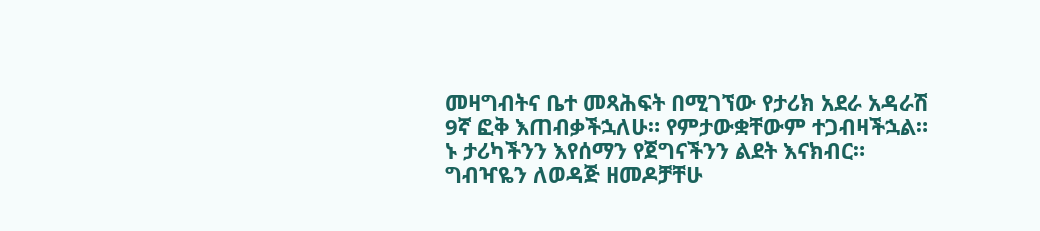መዛግብትና ቤተ መጻሕፍት በሚገኘው የታሪክ አደራ አዳራሽ 9ኛ ፎቅ እጠብቃችኋለሁ። የምታውቋቸውም ተጋብዛችኋል።
ኑ ታሪካችንን እየሰማን የጀግናችንን ልደት እናክብር። ግብዣዬን ለወዳጅ ዘመዶቻቸሁ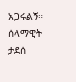አጋሩልኝ። ሰላማዊት ታደሰ